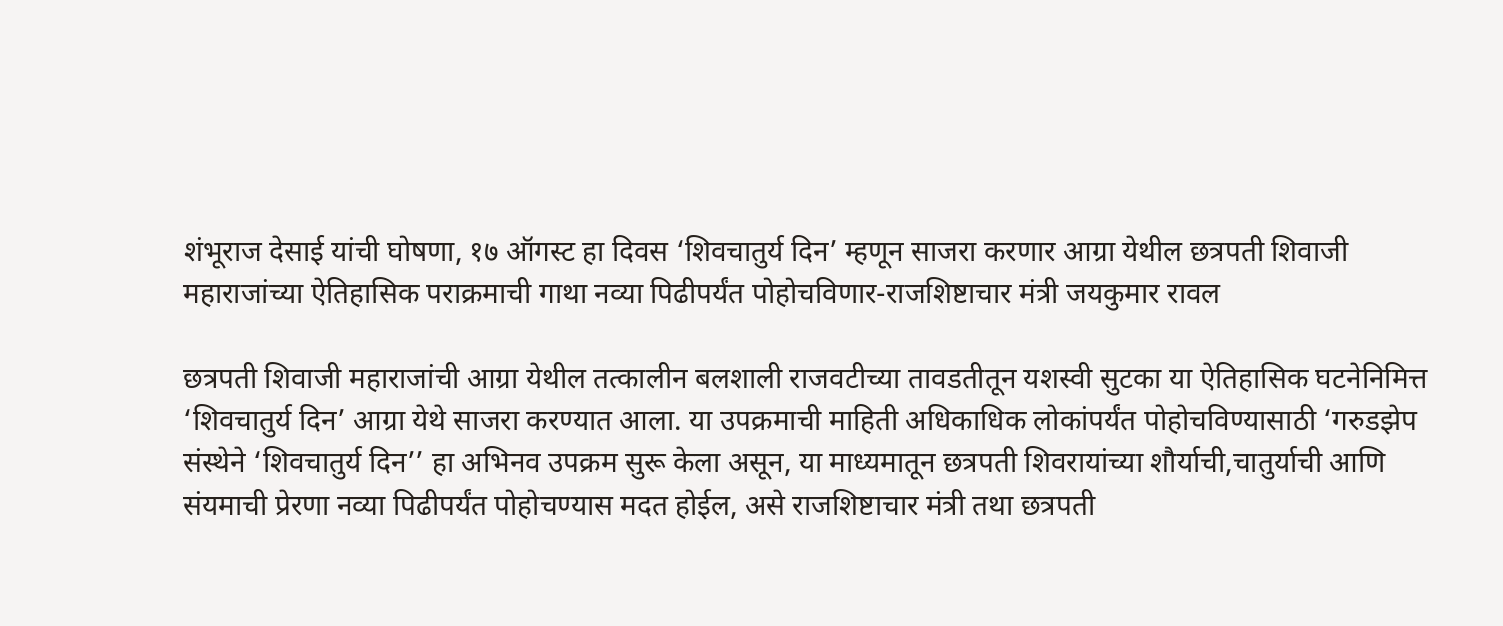शंभूराज देसाई यांची घोषणा, १७ ऑगस्ट हा दिवस ‘शिवचातुर्य दिन’ म्हणून साजरा करणार आग्रा येथील छत्रपती शिवाजी महाराजांच्या ऐतिहासिक पराक्रमाची गाथा नव्या पिढीपर्यंत पोहोचविणार-राजशिष्टाचार मंत्री जयकुमार रावल

छत्रपती शिवाजी महाराजांची आग्रा येथील तत्कालीन बलशाली राजवटीच्या तावडतीतून यशस्वी सुटका या ऐतिहासिक घटनेनिमित्त ‘शिवचातुर्य दिन’ आग्रा येथे साजरा करण्यात आला. या उपक्रमाची माहिती अधिकाधिक लोकांपर्यंत पोहोचविण्यासाठी ‘गरुडझेप संस्थेने ‘शिवचातुर्य दिन’’ हा अभिनव उपक्रम सुरू केला असून, या माध्यमातून छत्रपती शिवरायांच्या शौर्याची,चातुर्याची आणि संयमाची प्रेरणा नव्या पिढीपर्यंत पोहोचण्यास मदत होईल, असे राजशिष्टाचार मंत्री तथा छत्रपती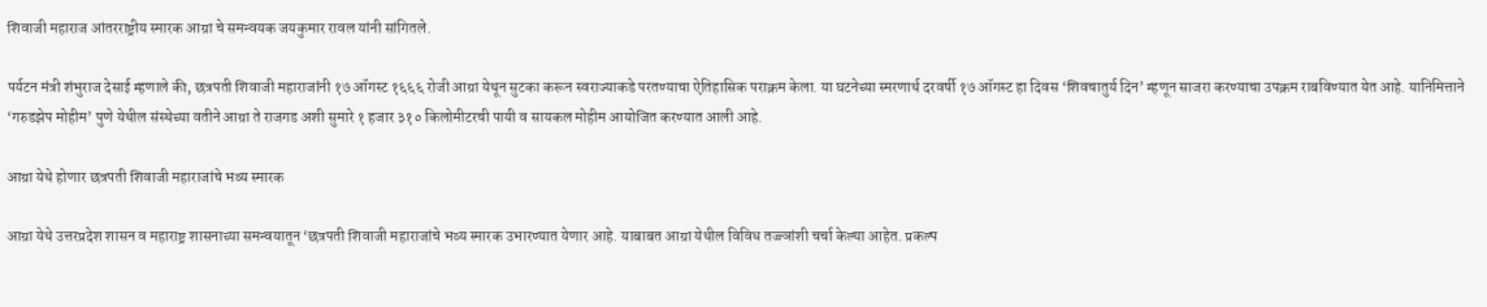शिवाजी महाराज आंतरराष्ट्रीय स्मारक आग्रा चे समन्वयक जयकुमार रावल यांनी सांगितले.

पर्यटन मंत्री शंभुराज देसाई म्हणाले की, छत्रपती शिवाजी महाराजांनी १७ ऑगस्ट १६६६ रोजी आग्रा येथून सुटका करून स्वराज्याकडे परतण्याचा ऐतिहासिक पराक्रम केला. या घटनेच्या स्मरणार्थ दरवर्षी १७ ऑगस्ट हा दिवस ‘शिवचातुर्य दिन’ म्हणून साजरा करण्याचा उपक्रम राबविण्यात येत आहे. यानिमित्ताने ‘गरुडझेप मोहीम’ पुणे येथील संस्थेच्या वतीने आग्रा ते राजगड अशी सुमारे १ हजार ३१० किलोमीटरची पायी व सायकल मोहीम आयोजित करण्यात आली आहे.

आग्रा येथे होणार छत्रपती शिवाजी महाराजांचे भव्य स्मारक

आग्रा येथे उत्तरप्रदेश शासन व महाराष्ट्र शासनाच्या समन्वयातून ‘छत्रपती शिवाजी महाराजांचे भव्य स्मारक उभारण्यात येणार आहे. याबाबत आग्रा येथील विविध तज्ज्ञांशी चर्चा केल्या आहेत. प्रकल्प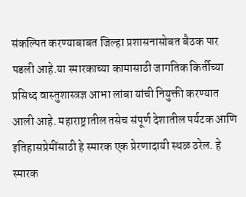संकल्पित करण्याबाबत जिल्हा प्रशासनासोबत बैठक पार पडली आहे.या स्मारकाच्या कामासाठी जागतिक किर्तीच्या प्रसिध्द वास्तुशास्त्रज्ञ आभा लांबा यांची नियुक्ती करण्यात आली आहे. महाराष्ट्रातील तसेच संपूर्ण देशातील पर्यटक आणि इतिहासप्रेमींसाठी हे स्मारक एक प्रेरणादायी स्थळ ठरेल. हे स्मारक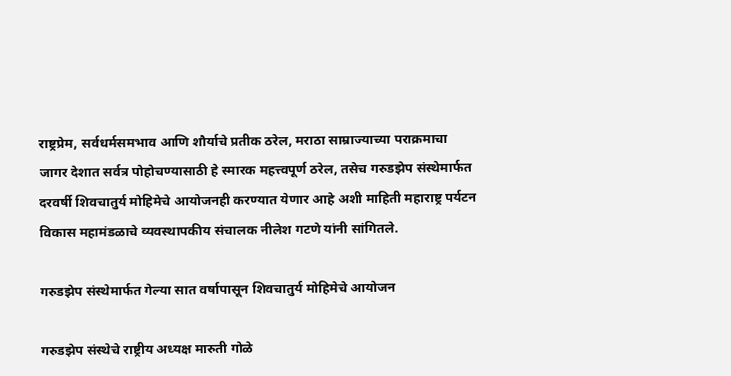राष्ट्रप्रेम, सर्वधर्मसमभाव आणि शौर्याचे प्रतीक ठरेल, मराठा साम्राज्याच्या पराक्रमाचा जागर देशात सर्वत्र पोहोचण्यासाठी हे स्मारक महत्त्वपूर्ण ठरेल, तसेच गरुडझेप संस्थेमार्फत दरवर्षी शिवचातुर्य मोहिमेचे आयोजनही करण्यात येणार आहे अशी माहिती महाराष्ट्र पर्यटन विकास महामंडळाचे व्यवस्थापकीय संचालक नीलेश गटणे यांनी सांगितले.

गरुडझेप संस्थेमार्फत गेल्या सात वर्षापासून शिवचातुर्य मोहिमेचे आयोजन

गरुडझेप संस्थेचे राष्ट्रीय अध्यक्ष मारुती गोळे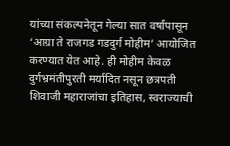यांच्या संकल्पनेतून गेल्या सात वर्षांपासून ‘आग्रा ते राजगड गडदुर्ग मोहीम’ आयोजित करण्यात येत आहे. ही मोहीम केवळ दुर्गभ्रमंतीपुरती मर्यादित नसून छत्रपती शिवाजी महाराजांचा इतिहास, स्वराज्याची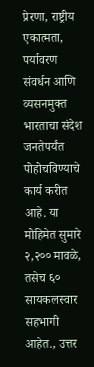प्रेरणा, राष्ट्रीय एकात्मता, पर्यावरण संवर्धन आणि व्यसनमुक्त भारताचा संदेश जनतेपर्यंत पोहोचविण्याचे कार्य करीत आहे. या मोहिमेत सुमारे २,२०० मावळे, तसेच ६० सायकलस्वार सहभागी आहेत., उत्तर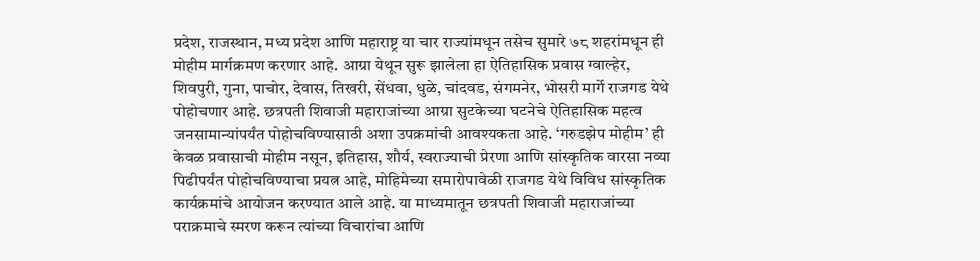प्रदेश, राजस्थान, मध्य प्रदेश आणि महाराष्ट्र या चार राज्यांमधून तसेच सुमारे ७८ शहरांमधून ही मोहीम मार्गक्रमण करणार आहे. आग्रा येथून सुरू झालेला हा ऐतिहासिक प्रवास ग्वाल्हेर, शिवपुरी, गुना, पाचोर, देवास, तिखरी, सेंधवा, धुळे, चांदवड, संगमनेर, भोसरी मार्गे राजगड येथे पोहोचणार आहे. छत्रपती शिवाजी महाराजांच्या आग्रा सुटकेच्या घटनेचे ऐतिहासिक महत्व जनसामान्यांपर्यंत पोहोचविण्यासाठी अशा उपक्रमांची आवश्यकता आहे. ‘गरुडझेप मोहीम’ ही केवळ प्रवासाची मोहीम नसून, इतिहास, शौर्य, स्वराज्याची प्रेरणा आणि सांस्कृतिक वारसा नव्या पिढीपर्यंत पोहोचविण्याचा प्रयत्न आहे, मोहिमेच्या समारोपावेळी राजगड येथे विविध सांस्कृतिक कार्यक्रमांचे आयोजन करण्यात आले आहे. या माध्यमातून छत्रपती शिवाजी महाराजांच्या पराक्रमाचे स्मरण करून त्यांच्या विचारांचा आणि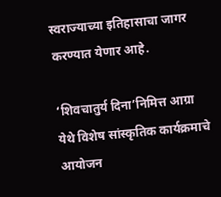स्वराज्याच्या इतिहासाचा जागर करण्यात येणार आहे.

‘शिवचातुर्य दिना’निमित्त आग्रा येथे विशेष सांस्कृतिक कार्यक्रमाचे आयोजन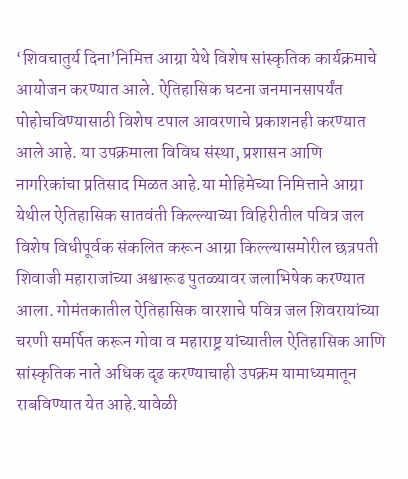‘शिवचातुर्य दिना’निमित्त आग्रा येथे विशेष सांस्कृतिक कार्यक्रमाचे आयोजन करण्यात आले. ऐतिहासिक घटना जनमानसापर्यंत पोहोचविण्यासाठी विशेष टपाल आवरणाचे प्रकाशनही करण्यात आले आहे. या उपक्रमाला विविध संस्था, प्रशासन आणि नागरिकांचा प्रतिसाद मिळत आहे.या मोहिमेच्या निमित्ताने आग्रा येथील ऐतिहासिक सातवंती किल्ल्याच्या विहिरीतील पवित्र जल विशेष विधीपूर्वक संकलित करून आग्रा किल्ल्यासमोरील छत्रपती शिवाजी महाराजांच्या अश्वारूढ पुतळ्यावर जलाभिषेक करण्यात आला. गोमंतकातील ऐतिहासिक वारशाचे पवित्र जल शिवरायांच्या चरणी समर्पित करून गोवा व महाराष्ट्र यांच्यातील ऐतिहासिक आणि सांस्कृतिक नाते अधिक दृढ करण्याचाही उपक्रम यामाध्यमातून राबविण्यात येत आहे.यावेळी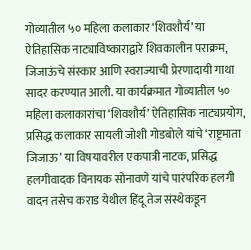गोव्यातील ५० महिला कलाकार ‘शिवशौर्य’ या ऐतिहासिक नाट्याविष्काराद्वारे शिवकालीन पराक्रम, जिजाऊंचे संस्कार आणि स्वराज्याची प्रेरणादायी गाथा सादर करण्यात आली. या कार्यक्रमात गोव्यातील ५० महिला कलाकारांचा ‘शिवशौर्य’ ऐतिहासिक नाट्यप्रयोग, प्रसिद्ध कलाकार सायली जोशी गोडबोले यांचे ‘राष्ट्रमाता जिजाऊ’ या विषयावरील एकपात्री नाटक, प्रसिद्ध हलगीवादक विनायक सोनावणे यांचे पारंपरिक हलगी वादन तसेच कराड येथील हिंदू तेज संस्थेकडून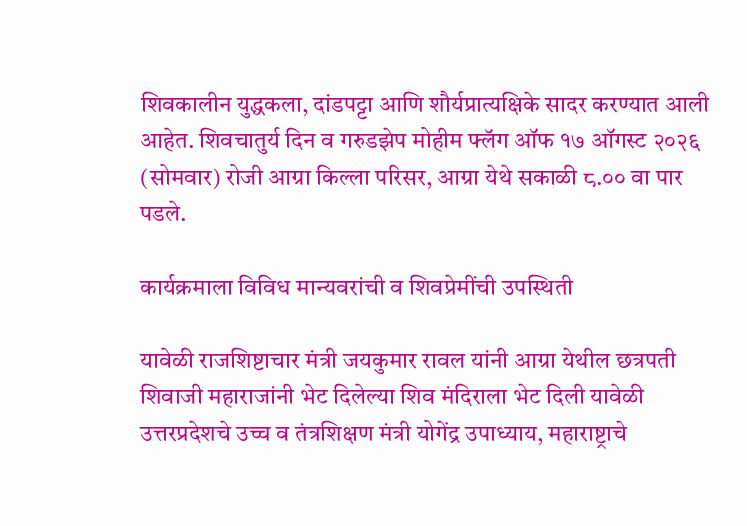शिवकालीन युद्धकला, दांडपट्टा आणि शौर्यप्रात्यक्षिके सादर करण्यात आली आहेत. शिवचातुर्य दिन व गरुडझेप मोहीम फ्लॅग ऑफ १७ ऑगस्ट २०२६ (सोमवार) रोजी आग्रा किल्ला परिसर, आग्रा येथे सकाळी ८.०० वा पार पडले.

कार्यक्रमाला विविध मान्यवरांची व शिवप्रेमींची उपस्थिती

यावेळी राजशिष्टाचार मंत्री जयकुमार रावल यांनी आग्रा येथील छत्रपती शिवाजी महाराजांनी भेट दिलेल्या शिव मंदिराला भेट दिली यावेळी उत्तरप्रदेशचे उच्च व तंत्रशिक्षण मंत्री योगेंद्र उपाध्याय, महाराष्ट्राचे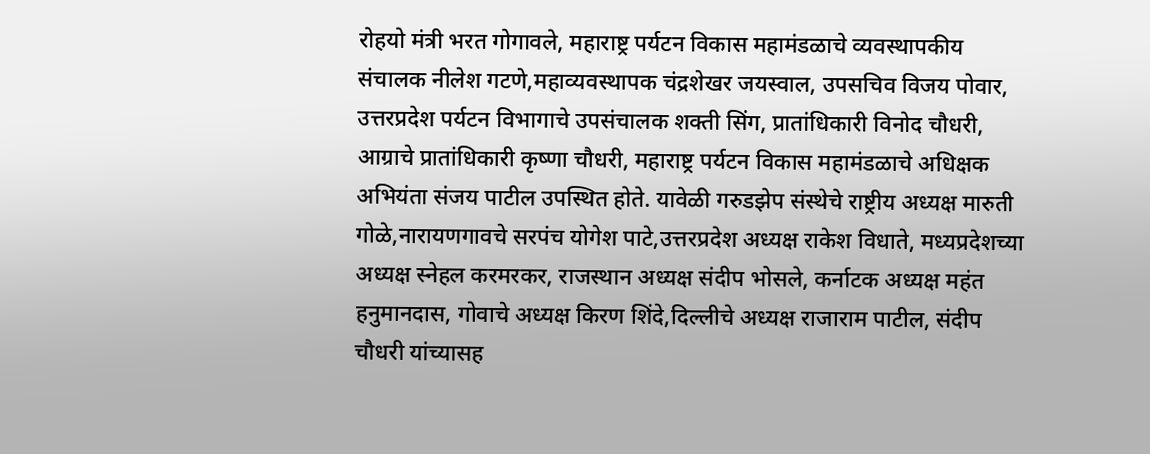रोहयो मंत्री भरत गोगावले, महाराष्ट्र पर्यटन विकास महामंडळाचे व्यवस्थापकीय संचालक नीलेश गटणे,महाव्यवस्थापक चंद्रशेखर जयस्वाल, उपसचिव विजय पोवार, उत्तरप्रदेश पर्यटन विभागाचे उपसंचालक शक्ती सिंग, प्रातांधिकारी विनोद चौधरी, आग्राचे प्रातांधिकारी कृष्णा चौधरी, महाराष्ट्र पर्यटन विकास महामंडळाचे अधिक्षक अभियंता संजय पाटील उपस्थित होते. यावेळी गरुडझेप संस्थेचे राष्ट्रीय अध्यक्ष मारुती गोळे,नारायणगावचे सरपंच योगेश पाटे,उत्तरप्रदेश अध्यक्ष राकेश विधाते, मध्यप्रदेशच्या अध्यक्ष स्नेहल करमरकर, राजस्थान अध्यक्ष संदीप भोसले, कर्नाटक अध्यक्ष महंत हनुमानदास, गोवाचे अध्यक्ष किरण शिंदे,दिल्लीचे अध्यक्ष राजाराम पाटील, संदीप चौधरी यांच्यासह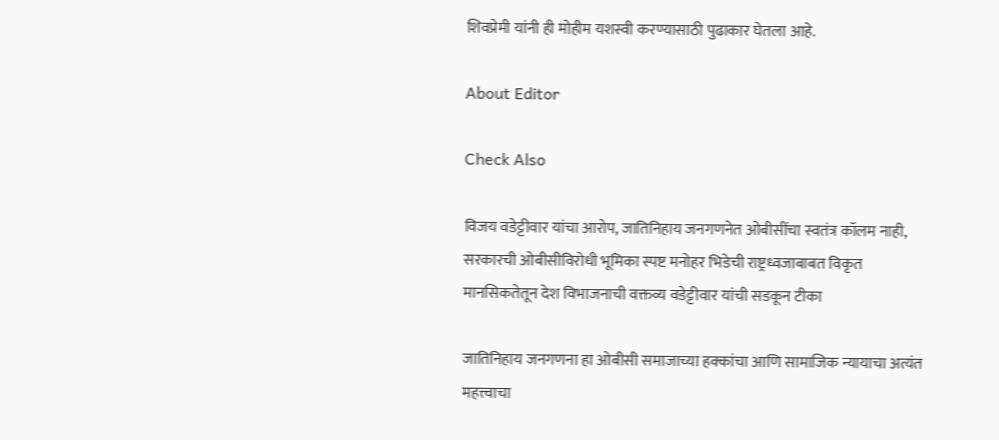शिवप्रेमी यांनी ही मोहीम यशस्वी करण्यासाठी पुढाकार घेतला आहे.

About Editor

Check Also

विजय वडेट्टीवार यांचा आरोप, जातिनिहाय जनगणनेत ओबीसींचा स्वतंत्र कॉलम नाही, सरकारची ओबीसीविरोधी भूमिका स्पष्ट मनोहर भिडेची राष्ट्रध्वजाबाबत विकृत मानसिकतेतून देश विभाजनाची वक्तव्य वडेट्टीवार यांची सडकून टीका

जातिनिहाय जनगणना हा ओबीसी समाजाच्या हक्कांचा आणि सामाजिक न्यायाचा अत्यंत महत्त्वाचा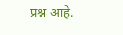प्रश्न आहे.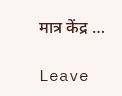मात्र केंद्र …

Leave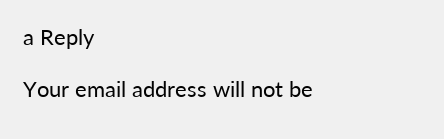a Reply

Your email address will not be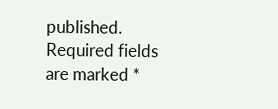published. Required fields are marked *